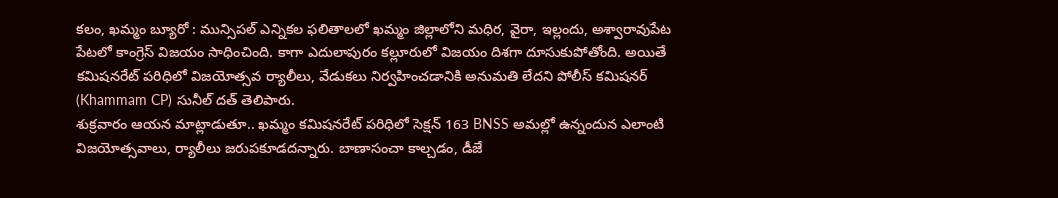కలం, ఖమ్మం బ్యూరో : మున్సిపల్ ఎన్నికల ఫలితాలలో ఖమ్మం జిల్లాలోని మధిర, వైరా, ఇల్లందు, అశ్వారావుపేట పేటలో కాంగ్రెస్ విజయం సాధించింది. కాగా ఎదులాపురం కల్లూరులో విజయం దిశగా దూసుకుపోతోంది. అయితే కమిషనరేట్ పరిధిలో విజయోత్సవ ర్యాలీలు, వేడుకలు నిర్వహించడానికి అనుమతి లేదని పోలీస్ కమిషనర్ (Khammam CP) సునీల్ దత్ తెలిపారు.
శుక్రవారం ఆయన మాట్లాడుతూ.. ఖమ్మం కమిషనరేట్ పరిధిలో సెక్షన్ 163 BNSS అమల్లో ఉన్నందున ఎలాంటి విజయోత్సవాలు, ర్యాలీలు జరుపకూడదన్నారు. బాణాసంచా కాల్చడం, డీజే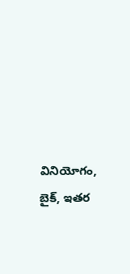వినియోగం, బైక్, ఇతర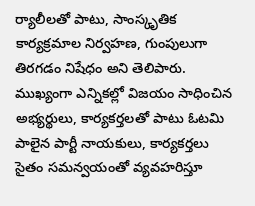ర్యాలీలతో పాటు, సాంస్కృతిక కార్యక్రమాల నిర్వహణ, గుంపులుగా తిరగడం నిషేధం అని తెలిపారు. ముఖ్యంగా ఎన్నికల్లో విజయం సాధించిన అభ్యర్థులు, కార్యకర్తలతో పాటు ఓటమి పాలైన పార్టీ నాయకులు, కార్యకర్తలు సైతం సమన్వయంతో వ్యవహరిస్తూ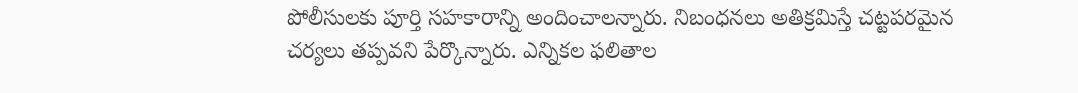పోలీసులకు పూర్తి సహకారాన్ని అందించాలన్నారు. నిబంధనలు అతిక్రమిస్తే చట్టపరమైన చర్యలు తప్పవని పేర్కొన్నారు. ఎన్నికల ఫలితాల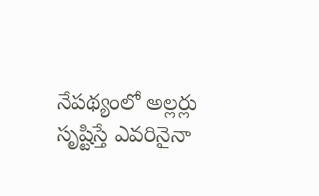నేపథ్యంలో అల్లర్లు సృష్టిస్తే ఎవరినైనా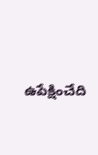ఉపేక్షించేది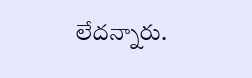లేదన్నారు.